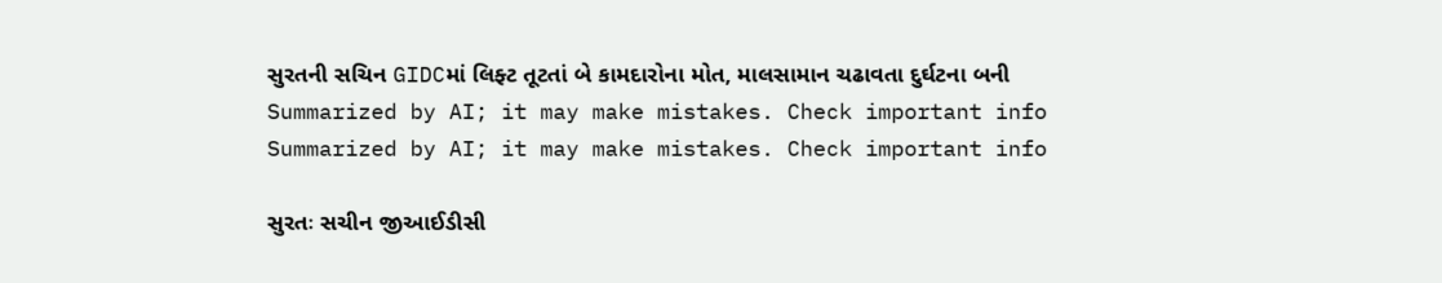સુરતની સચિન GIDCમાં લિફ્ટ તૂટતાં બે કામદારોના મોત, માલસામાન ચઢાવતા દુર્ઘટના બની
Summarized by AI; it may make mistakes. Check important info
Summarized by AI; it may make mistakes. Check important info

સુરતઃ સચીન જીઆઈડીસી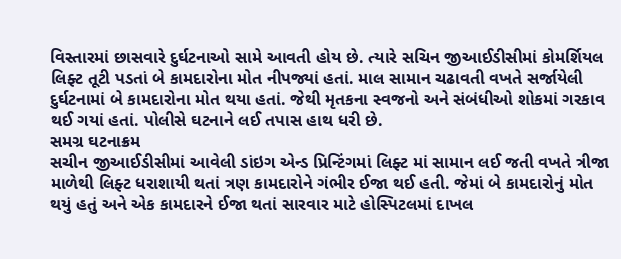વિસ્તારમાં છાસવારે દુર્ઘટનાઓ સામે આવતી હોય છે. ત્યારે સચિન જીઆઈડીસીમાં કોમર્શિયલ લિફ્ટ તૂટી પડતાં બે કામદારોના મોત નીપજ્યાં હતાં. માલ સામાન ચઢાવતી વખતે સર્જાયેલી દુર્ઘટનામાં બે કામદારોના મોત થયા હતાં. જેથી મૃતકના સ્વજનો અને સંબંધીઓ શોકમાં ગરકાવ થઈ ગયાં હતાં. પોલીસે ઘટનાને લઈ તપાસ હાથ ધરી છે.
સમગ્ર ઘટનાક્રમ
સચીન જીઆઈડીસીમાં આવેલી ડાંઇગ એન્ડ પ્રિન્ટિંગમાં લિફ્ટ માં સામાન લઈ જતી વખતે ત્રીજા માળેથી લિફ્ટ ધરાશાયી થતાં ત્રણ કામદારોને ગંભીર ઈજા થઈ હતી. જેમાં બે કામદારોનું મોત થયું હતું અને એક કામદારને ઈજા થતાં સારવાર માટે હોસ્પિટલમાં દાખલ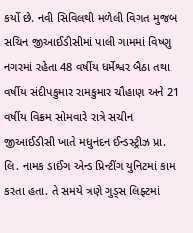કર્યો છે. નવી સિવિલથી મળેલી વિગત મુજબ સચિન જીઆઈડીસીમાં પાલી ગામમાં વિષ્ણુ નગરમાં રહેતા 48 વર્ષીય ધર્મેશ્વર બૈઠા તથા વર્ષીય સંદીપકુમાર રામકુમાર ચૌહાણ અને 21 વર્ષીય વિક્રમ સોમવારે રાત્રે સચીન જીઆઈડીસી ખાતે મધુનંદન ઈન્ડસ્ટ્રીઝ પ્રા. લિ. નામક ડાઈંગ એન્ડ પ્રિન્ટીંગ યુનિટમાં કામ કરતા હતા. તે સમયે ત્રણે ગુડ્સ લિફ્ટમાં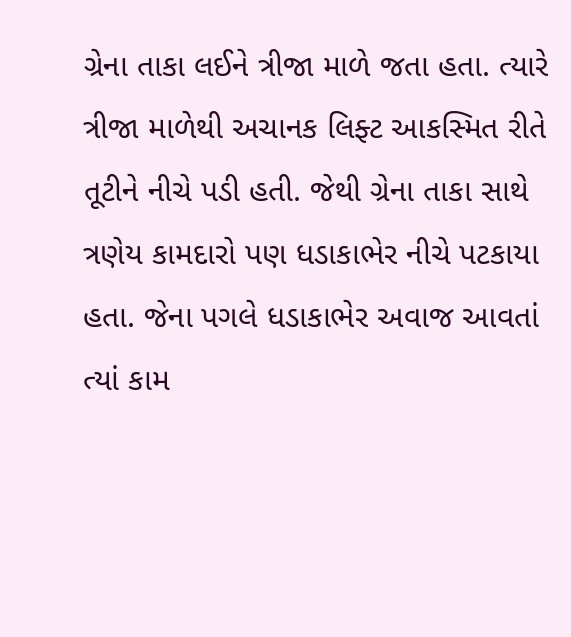ગ્રેના તાકા લઈને ત્રીજા માળે જતા હતા. ત્યારે ત્રીજા માળેથી અચાનક લિફ્ટ આકસ્મિત રીતે તૂટીને નીચે પડી હતી. જેથી ગ્રેના તાકા સાથે ત્રણેય કામદારો પણ ધડાકાભેર નીચે પટકાયા હતા. જેના પગલે ધડાકાભેર અવાજ આવતાં ત્યાં કામ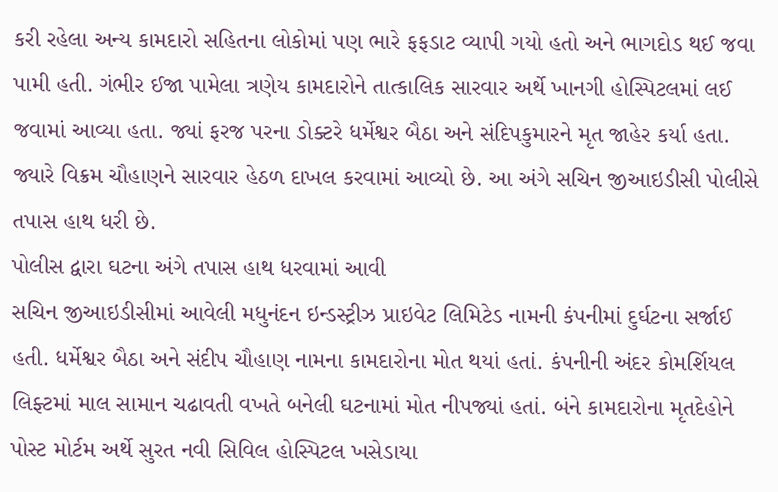કરી રહેલા અન્ય કામદારો સહિતના લોકોમાં પણ ભારે ફફડાટ વ્યાપી ગયો હતો અને ભાગદોડ થઈ જવા પામી હતી. ગંભીર ઈજા પામેલા ત્રણેય કામદારોને તાત્કાલિક સારવાર અર્થે ખાનગી હોસ્પિટલમાં લઈ જવામાં આવ્યા હતા. જ્યાં ફરજ પરના ડોક્ટરે ધર્મેશ્વર બૈઠા અને સંદિપકુમારને મૃત જાહેર કર્યા હતા. જ્યારે વિક્રમ ચૌહાણને સારવાર હેઠળ દાખલ કરવામાં આવ્યો છે. આ અંગે સચિન જીઆઇડીસી પોલીસે તપાસ હાથ ધરી છે.
પોલીસ દ્વારા ઘટના અંગે તપાસ હાથ ધરવામાં આવી
સચિન જીઆઇડીસીમાં આવેલી મધુનંદન ઇન્ડસ્ટ્રીઝ પ્રાઇવેટ લિમિટેડ નામની કંપનીમાં દુર્ઘટના સર્જાઈ હતી. ધર્મેશ્વર બૈઠા અને સંદીપ ચૌહાણ નામના કામદારોના મોત થયાં હતાં. કંપનીની અંદર કોમર્શિયલ લિફ્ટમાં માલ સામાન ચઢાવતી વખતે બનેલી ઘટનામાં મોત નીપજ્યાં હતાં. બંને કામદારોના મૃતદેહોને પોસ્ટ મોર્ટમ અર્થે સુરત નવી સિવિલ હોસ્પિટલ ખસેડાયા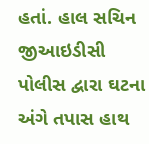હતાં. હાલ સચિન જીઆઇડીસી પોલીસ દ્વારા ઘટના અંગે તપાસ હાથ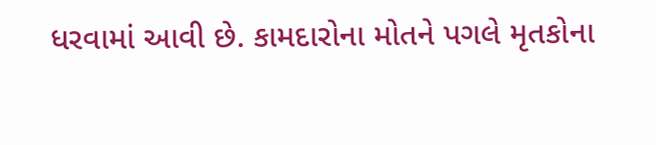ધરવામાં આવી છે. કામદારોના મોતને પગલે મૃતકોના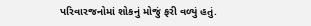પરિવારજનોમાં શોકનું મોજું ફરી વળ્યું હતું.